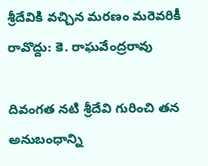శ్రీదేవికి వచ్చిన మరణం మరెవరికీ రావొద్దు: కె. రాఘవేంద్రరావు

దివంగత నటి శ్రీదేవి గురించి తన అనుబంధాన్ని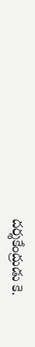దర్శకేంద్రుడు కె.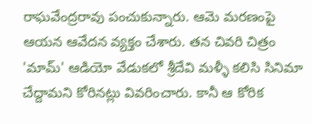రాఘవేంద్రరావు పంచుకున్నారు. ఆమె మరణంపై ఆయన ఆవేదన వ్యక్తం చేశారు. తన చివరి చిత్రం 'మామ్' ఆడియో వేడుకలో శ్రీదేవి మళ్ళీ కలిసి సినిమా చేద్దామని కోరినట్లు వివరించారు. కానీ ఆ కోరిక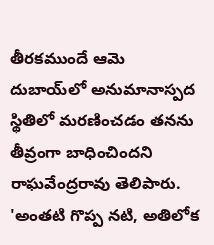తీరకముందే ఆమె దుబాయ్‌లో అనుమానాస్పద స్థితిలో మరణించడం తనను తీవ్రంగా బాధించిందని రాఘవేంద్రరావు తెలిపారు. 'అంతటి గొప్ప నటి, అతిలోక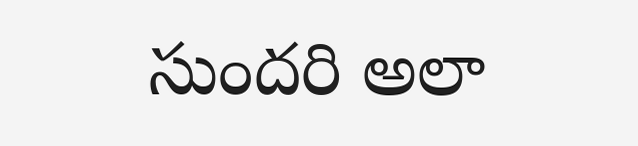సుందరి అలా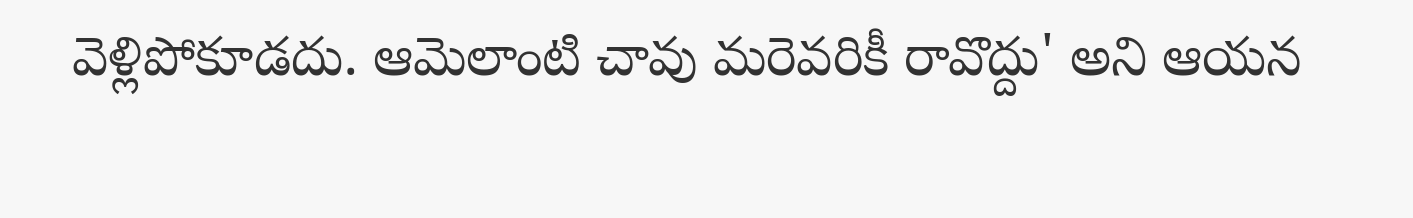వెళ్లిపోకూడదు. ఆమెలాంటి చావు మరెవరికీ రావొద్దు' అని ఆయన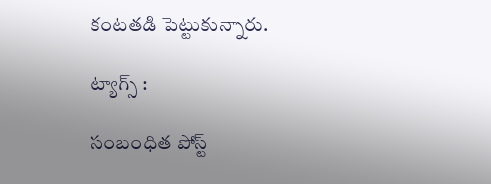కంటతడి పెట్టుకున్నారు.

ట్యాగ్స్ :

సంబంధిత పోస్ట్